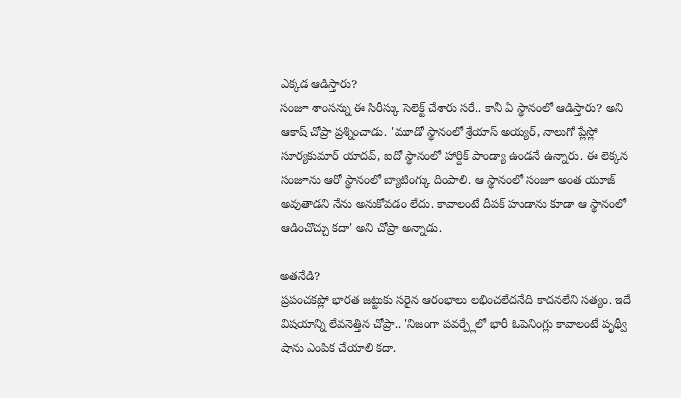ఎక్కడ ఆడిస్తారు?
సంజూ శాంసన్ను ఈ సిరీస్కు సెలెక్ట్ చేశారు సరే.. కానీ ఏ స్థానంలో ఆడిస్తారు? అని ఆకాష్ చోప్రా ప్రశ్నించాడు. 'మూడో స్థానంలో శ్రేయాస్ అయ్యర్, నాలుగో ప్లేస్లో సూర్యకుమార్ యాదవ్, ఐదో స్థానంలో హార్దిక్ పాండ్యా ఉండనే ఉన్నారు. ఈ లెక్కన సంజూను ఆరో స్థానంలో బ్యాటింగ్కు దింపాలి. ఆ స్థానంలో సంజూ అంత యూజ్ అవుతాడని నేను అనుకోవడం లేదు. కావాలంటే దీపక్ హుడాను కూడా ఆ స్థానంలో ఆడించొచ్చు కదా' అని చోప్రా అన్నాడు.

అతనేడి?
ప్రపంచకప్లో భారత జట్టుకు సరైన ఆరంభాలు లభించలేదనేది కాదనలేని సత్యం. ఇదే విషయాన్ని లేవనెత్తిన చోప్రా.. 'నిజంగా పవర్ప్లేలో భారీ ఓపెనింగ్లు కావాలంటే పృథ్వీ షాను ఎంపిక చేయాలి కదా.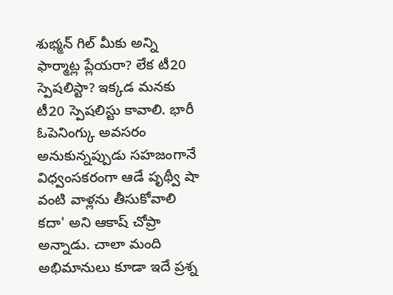శుభ్మన్ గిల్ మీకు అన్ని ఫార్మాట్ల ప్లేయరా? లేక టీ20 స్పెషలిస్టా? ఇక్కడ మనకు టీ20 స్పెషలిస్టు కావాలి. భారీ ఓపెనింగ్కు అవసరం అనుకున్నప్పుడు సహజంగానే విధ్వంసకరంగా ఆడే పృథ్వీ షా వంటి వాళ్లను తీసుకోవాలి కదా' అని ఆకాష్ చోప్రా అన్నాడు. చాలా మంది అభిమానులు కూడా ఇదే ప్రశ్న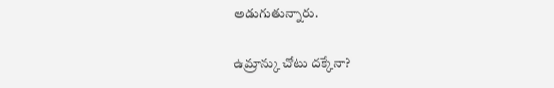అడుగుతున్నారు.

ఉమ్రాన్కు చోటు దక్కేనా?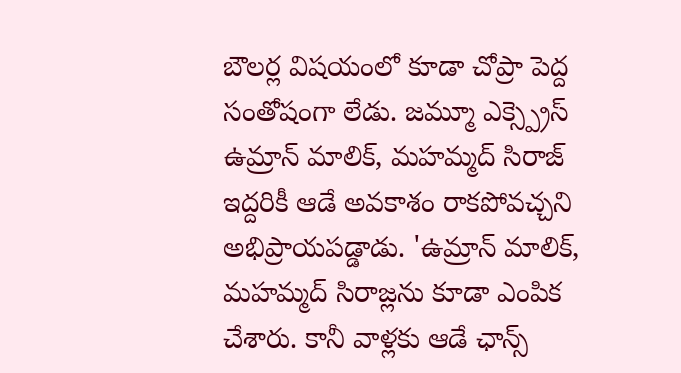బౌలర్ల విషయంలో కూడా చోప్రా పెద్ద సంతోషంగా లేడు. జమ్మూ ఎక్స్ప్రెస్ ఉమ్రాన్ మాలిక్, మహమ్మద్ సిరాజ్ ఇద్దరికీ ఆడే అవకాశం రాకపోవచ్చని అభిప్రాయపడ్డాడు. 'ఉమ్రాన్ మాలిక్, మహమ్మద్ సిరాజ్లను కూడా ఎంపిక చేశారు. కానీ వాళ్లకు ఆడే ఛాన్స్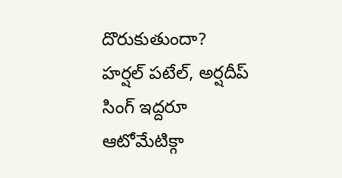దొరుకుతుందా? హర్షల్ పటేల్, అర్షదీప్ సింగ్ ఇద్దరూ ఆటోమేటిక్గా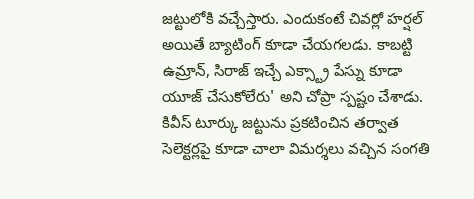జట్టులోకి వచ్చేస్తారు. ఎందుకంటే చివర్లో హర్షల్ అయితే బ్యాటింగ్ కూడా చేయగలడు. కాబట్టి ఉమ్రాన్, సిరాజ్ ఇచ్చే ఎక్స్ట్రా పేస్ను కూడా యూజ్ చేసుకోలేరు' అని చోప్రా స్పష్టం చేశాడు. కివీస్ టూర్కు జట్టును ప్రకటించిన తర్వాత సెలెక్టర్లపై కూడా చాలా విమర్శలు వచ్చిన సంగతి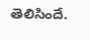తెలిసిందే.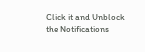Click it and Unblock the Notifications